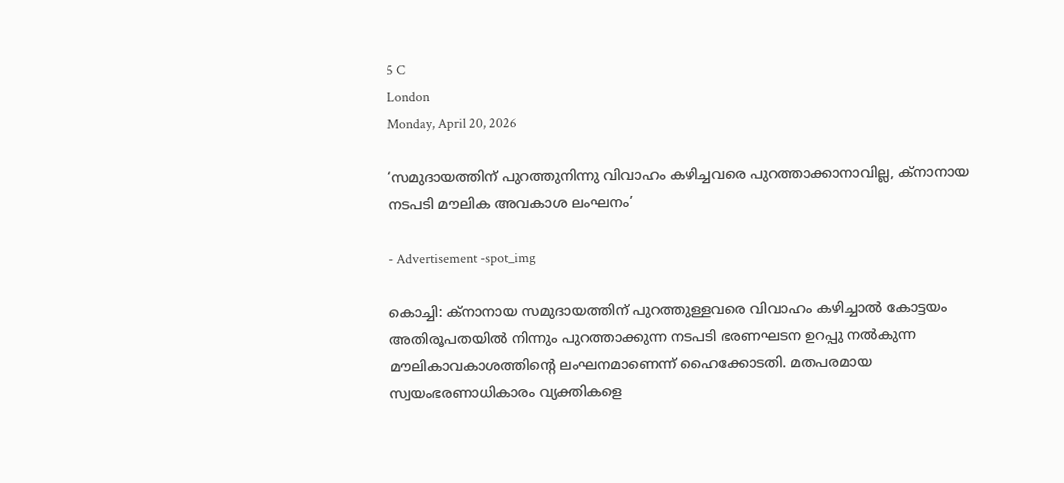5 C
London
Monday, April 20, 2026

‘സമുദായത്തിന് പുറത്തുനിന്നു വിവാഹം കഴിച്ചവരെ പുറത്താക്കാനാവില്ല, ക്‌നാനായ നടപടി മൗലിക അവകാശ ലംഘനം’

- Advertisement -spot_img

കൊച്ചി: ക്‌നാനായ സമുദായത്തിന് പുറത്തുള്ളവരെ വിവാഹം കഴിച്ചാല്‍ കോട്ടയം അതിരൂപതയില്‍ നിന്നും പുറത്താക്കുന്ന നടപടി ഭരണഘടന ഉറപ്പു നല്‍കുന്ന മൗലികാവകാശത്തിന്റെ ലംഘനമാണെന്ന് ഹൈക്കോടതി. മതപരമായ സ്വയംഭരണാധികാരം വ്യക്തികളെ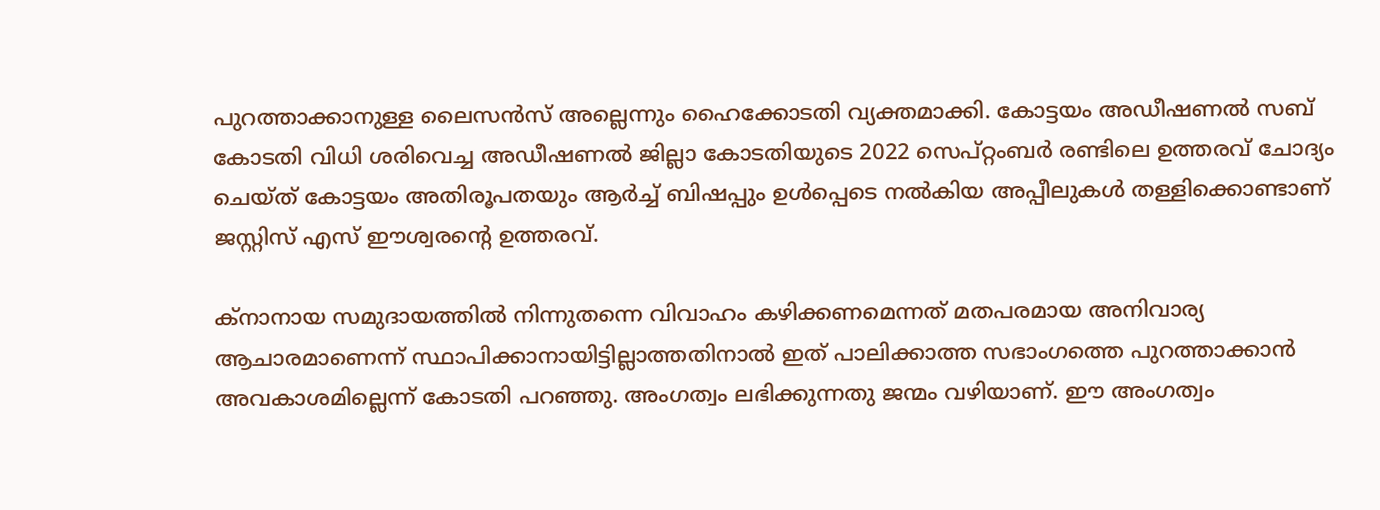പുറത്താക്കാനുള്ള ലൈസന്‍സ് അല്ലെന്നും ഹൈക്കോടതി വ്യക്തമാക്കി. കോട്ടയം അഡീഷണല്‍ സബ് കോടതി വിധി ശരിവെച്ച അഡീഷണല്‍ ജില്ലാ കോടതിയുടെ 2022 സെപ്റ്റംബര്‍ രണ്ടിലെ ഉത്തരവ് ചോദ്യം ചെയ്ത് കോട്ടയം അതിരൂപതയും ആര്‍ച്ച് ബിഷപ്പും ഉള്‍പ്പെടെ നല്‍കിയ അപ്പീലുകള്‍ തള്ളിക്കൊണ്ടാണ് ജസ്റ്റിസ് എസ് ഈശ്വരന്റെ ഉത്തരവ്.

ക്‌നാനായ സമുദായത്തില്‍ നിന്നുതന്നെ വിവാഹം കഴിക്കണമെന്നത് മതപരമായ അനിവാര്യ ആചാരമാണെന്ന് സ്ഥാപിക്കാനായിട്ടില്ലാത്തതിനാല്‍ ഇത് പാലിക്കാത്ത സഭാംഗത്തെ പുറത്താക്കാന്‍ അവകാശമില്ലെന്ന് കോടതി പറഞ്ഞു. അംഗത്വം ലഭിക്കുന്നതു ജന്മം വഴിയാണ്. ഈ അംഗത്വം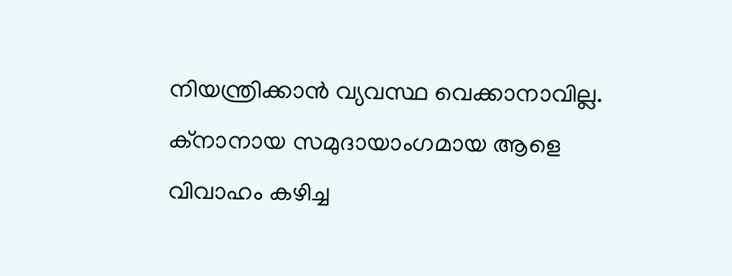നിയന്ത്രിക്കാന്‍ വ്യവസ്ഥ വെക്കാനാവില്ല. ക്‌നാനായ സമുദായാംഗമായ ആളെ വിവാഹം കഴിച്ച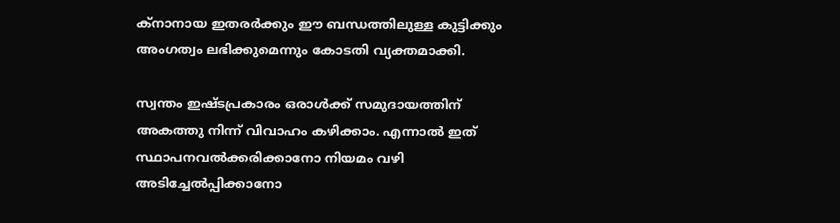ക്‌നാനായ ഇതരര്‍ക്കും ഈ ബന്ധത്തിലുള്ള കുട്ടിക്കും അംഗത്വം ലഭിക്കുമെന്നും കോടതി വ്യക്തമാക്കി.

സ്വന്തം ഇഷ്ടപ്രകാരം ഒരാള്‍ക്ക് സമുദായത്തിന് അകത്തു നിന്ന് വിവാഹം കഴിക്കാം. എന്നാല്‍ ഇത് സ്ഥാപനവല്‍ക്കരിക്കാനോ നിയമം വഴി അടിച്ചേല്‍പ്പിക്കാനോ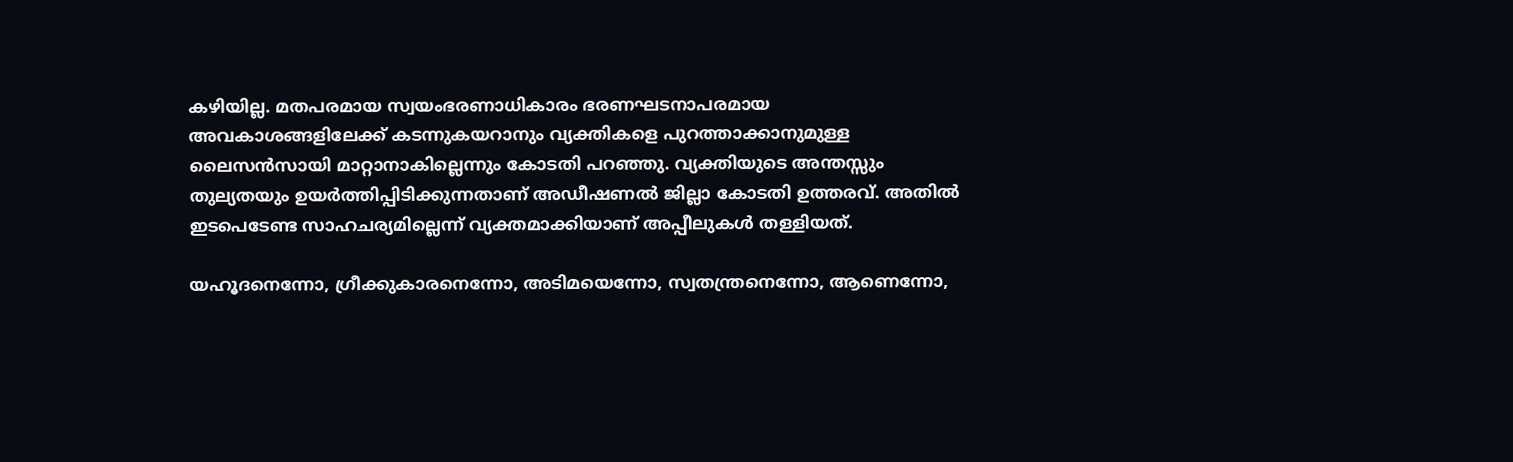കഴിയില്ല. മതപരമായ സ്വയംഭരണാധികാരം ഭരണഘടനാപരമായ അവകാശങ്ങളിലേക്ക് കടന്നുകയറാനും വ്യക്തികളെ പുറത്താക്കാനുമുള്ള ലൈസന്‍സായി മാറ്റാനാകില്ലെന്നും കോടതി പറഞ്ഞു. വ്യക്തിയുടെ അന്തസ്സും തുല്യതയും ഉയര്‍ത്തിപ്പിടിക്കുന്നതാണ് അഡീഷണല്‍ ജില്ലാ കോടതി ഉത്തരവ്. അതില്‍ ഇടപെടേണ്ട സാഹചര്യമില്ലെന്ന് വ്യക്തമാക്കിയാണ് അപ്പീലുകള്‍ തള്ളിയത്.

യഹൂദനെന്നോ, ഗ്രീക്കുകാരനെന്നോ, അടിമയെന്നോ, സ്വതന്ത്രനെന്നോ, ആണെന്നോ,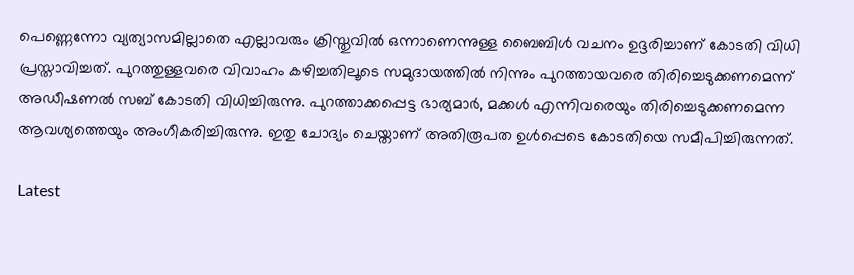പെണ്ണെന്നോ വ്യത്യാസമില്ലാതെ എല്ലാവരും ക്രിസ്തുവില്‍ ഒന്നാണെന്നുള്ള ബൈബിള്‍ വചനം ഉദ്ദരിച്ചാണ് കോടതി വിധി പ്രസ്താവിച്ചത്. പുറത്തുള്ളവരെ വിവാഹം കഴിച്ചതിലൂടെ സമുദായത്തില്‍ നിന്നും പുറത്തായവരെ തിരിച്ചെടുക്കണമെന്ന് അഡീഷണല്‍ സബ് കോടതി വിധിച്ചിരുന്നു. പുറത്താക്കപ്പെട്ട ഭാര്യമാര്‍, മക്കള്‍ എന്നിവരെയും തിരിച്ചെടുക്കണമെന്ന ആവശ്യത്തെയും അംഗീകരിച്ചിരുന്നു. ഇതു ചോദ്യം ചെയ്താണ് അതിരൂപത ഉള്‍പ്പെടെ കോടതിയെ സമീപിച്ചിരുന്നത്.

Latest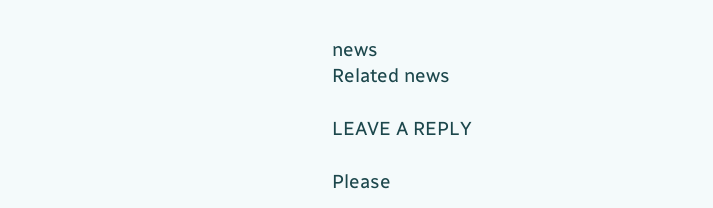news
Related news

LEAVE A REPLY

Please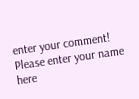enter your comment!
Please enter your name here